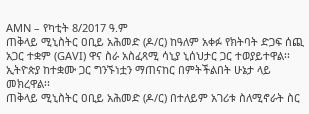AMN – የካቲት 8/2017 ዓ.ም
ጠቅላይ ሚኒስትር ዐቢይ አሕመድ (ዶ/ር) ከዓለም አቀፉ የክትባት ድጋፍ ሰጪ አጋር ተቋም (GAVI) ዋና ስራ አስፈጻሚ ሳኒያ ኒሰህታር ጋር ተወያይተዋል፡፡
ኢትዮጵያ ከተቋሙ ጋር ግንኙነቷን ማጠናከር በምትችልበት ሁኔታ ላይ መክረዋል፡፡
ጠቅላይ ሚኒስትር ዐቢይ አሕመድ (ዶ/ር) በተለይም አገሪቱ ስለሚኖራት ስር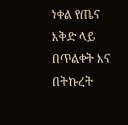ነቀል የጤና እቅድ ላይ በጥልቀት እና በትኩረት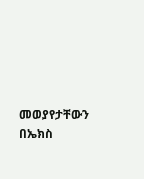መወያየታቸውን በኤክስ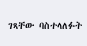ገጻቸው ባስተላለፉት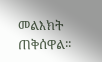መልእክት ጠቅሰዋል፡፡